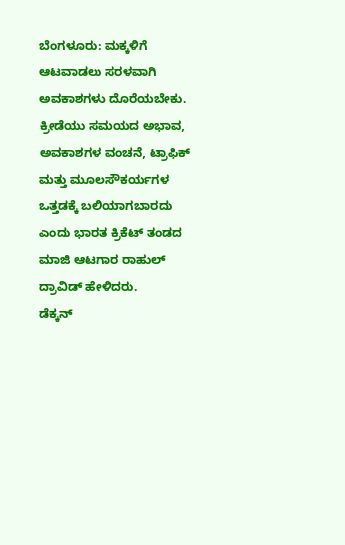ಬೆಂಗಳೂರು: ಮಕ್ಕಳಿಗೆ ಆಟವಾಡಲು ಸರಳವಾಗಿ ಅವಕಾಶಗಳು ದೊರೆಯಬೇಕು. ಕ್ರೀಡೆಯು ಸಮಯದ ಅಭಾವ, ಅವಕಾಶಗಳ ವಂಚನೆ, ಟ್ರಾಫಿಕ್ ಮತ್ತು ಮೂಲಸೌಕರ್ಯಗಳ ಒತ್ತಡಕ್ಕೆ ಬಲಿಯಾಗಬಾರದು ಎಂದು ಭಾರತ ಕ್ರಿಕೆಟ್ ತಂಡದ ಮಾಜಿ ಆಟಗಾರ ರಾಹುಲ್ ದ್ರಾವಿಡ್ ಹೇಳಿದರು.
ಡೆಕ್ಕನ್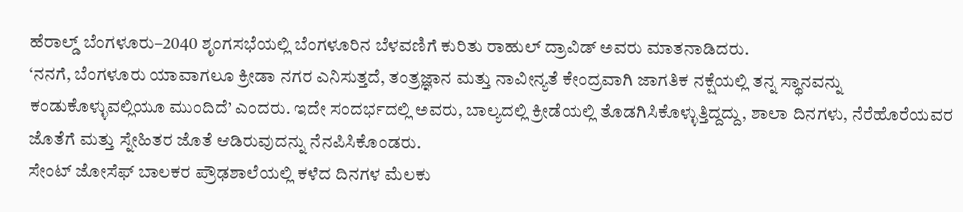ಹೆರಾಲ್ಡ್ ಬೆಂಗಳೂರು–2040 ಶೃಂಗಸಭೆಯಲ್ಲಿ ಬೆಂಗಳೂರಿನ ಬೆಳವಣಿಗೆ ಕುರಿತು ರಾಹುಲ್ ದ್ರಾವಿಡ್ ಅವರು ಮಾತನಾಡಿದರು.
‘ನನಗೆ, ಬೆಂಗಳೂರು ಯಾವಾಗಲೂ ಕ್ರೀಡಾ ನಗರ ಎನಿಸುತ್ತದೆ, ತಂತ್ರಜ್ಞಾನ ಮತ್ತು ನಾವೀನ್ಯತೆ ಕೇಂದ್ರವಾಗಿ ಜಾಗತಿಕ ನಕ್ಷೆಯಲ್ಲಿ ತನ್ನ ಸ್ಥಾನವನ್ನು ಕಂಡುಕೊಳ್ಳುವಲ್ಲಿಯೂ ಮುಂದಿದೆ’ ಎಂದರು. ಇದೇ ಸಂದರ್ಭದಲ್ಲಿ ಅವರು, ಬಾಲ್ಯದಲ್ಲಿ ಕ್ರೀಡೆಯಲ್ಲಿ ತೊಡಗಿಸಿಕೊಳ್ಳುತ್ತಿದ್ದದ್ದು, ಶಾಲಾ ದಿನಗಳು, ನೆರೆಹೊರೆಯವರ ಜೊತೆಗೆ ಮತ್ತು ಸ್ನೇಹಿತರ ಜೊತೆ ಆಡಿರುವುದನ್ನು ನೆನಪಿಸಿಕೊಂಡರು.
ಸೇಂಟ್ ಜೋಸೆಫ್ ಬಾಲಕರ ಪ್ರೌಢಶಾಲೆಯಲ್ಲಿ ಕಳೆದ ದಿನಗಳ ಮೆಲಕು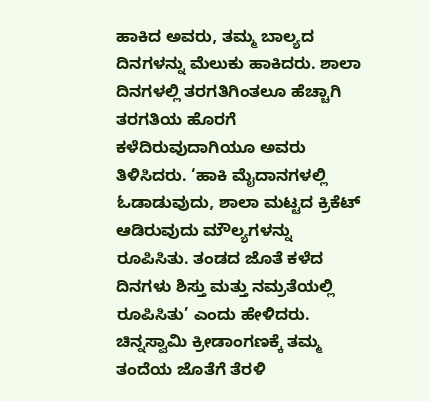ಹಾಕಿದ ಅವರು, ತಮ್ಮ ಬಾಲ್ಯದ ದಿನಗಳನ್ನು ಮೆಲುಕು ಹಾಕಿದರು. ಶಾಲಾ ದಿನಗಳಲ್ಲಿ ತರಗತಿಗಿಂತಲೂ ಹೆಚ್ಚಾಗಿ ತರಗತಿಯ ಹೊರಗೆ ಕಳೆದಿರುವುದಾಗಿಯೂ ಅವರು ತಿಳಿಸಿದರು. ‘ಹಾಕಿ ಮೈದಾನಗಳಲ್ಲಿ ಓಡಾಡುವುದು, ಶಾಲಾ ಮಟ್ಟದ ಕ್ರಿಕೆಟ್ ಆಡಿರುವುದು ಮೌಲ್ಯಗಳನ್ನು ರೂಪಿಸಿತು. ತಂಡದ ಜೊತೆ ಕಳೆದ ದಿನಗಳು ಶಿಸ್ತು ಮತ್ತು ನಮ್ರತೆಯಲ್ಲಿ ರೂಪಿಸಿತು’ ಎಂದು ಹೇಳಿದರು.
ಚಿನ್ನಸ್ವಾಮಿ ಕ್ರೀಡಾಂಗಣಕ್ಕೆ ತಮ್ಮ ತಂದೆಯ ಜೊತೆಗೆ ತೆರಳಿ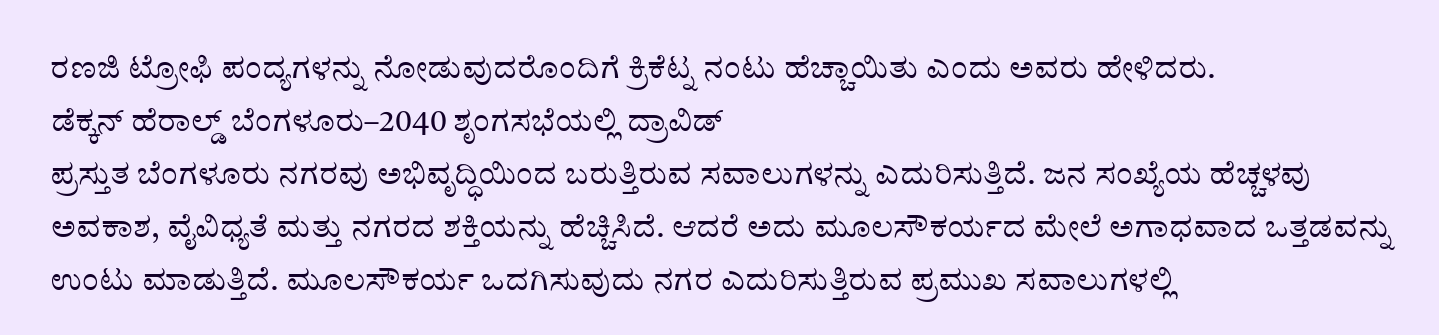ರಣಜಿ ಟ್ರೋಫಿ ಪಂದ್ಯಗಳನ್ನು ನೋಡುವುದರೊಂದಿಗೆ ಕ್ರಿಕೆಟ್ನ ನಂಟು ಹೆಚ್ಚಾಯಿತು ಎಂದು ಅವರು ಹೇಳಿದರು.
ಡೆಕ್ಕನ್ ಹೆರಾಲ್ಡ್ ಬೆಂಗಳೂರು–2040 ಶೃಂಗಸಭೆಯಲ್ಲಿ ದ್ರಾವಿಡ್
ಪ್ರಸ್ತುತ ಬೆಂಗಳೂರು ನಗರವು ಅಭಿವೃದ್ಧಿಯಿಂದ ಬರುತ್ತಿರುವ ಸವಾಲುಗಳನ್ನು ಎದುರಿಸುತ್ತಿದೆ. ಜನ ಸಂಖ್ಯೆಯ ಹೆಚ್ಚಳವು ಅವಕಾಶ, ವೈವಿಧ್ಯತೆ ಮತ್ತು ನಗರದ ಶಕ್ತಿಯನ್ನು ಹೆಚ್ಚಿಸಿದೆ. ಆದರೆ ಅದು ಮೂಲಸೌಕರ್ಯದ ಮೇಲೆ ಅಗಾಧವಾದ ಒತ್ತಡವನ್ನು ಉಂಟು ಮಾಡುತ್ತಿದೆ. ಮೂಲಸೌಕರ್ಯ ಒದಗಿಸುವುದು ನಗರ ಎದುರಿಸುತ್ತಿರುವ ಪ್ರಮುಖ ಸವಾಲುಗಳಲ್ಲಿ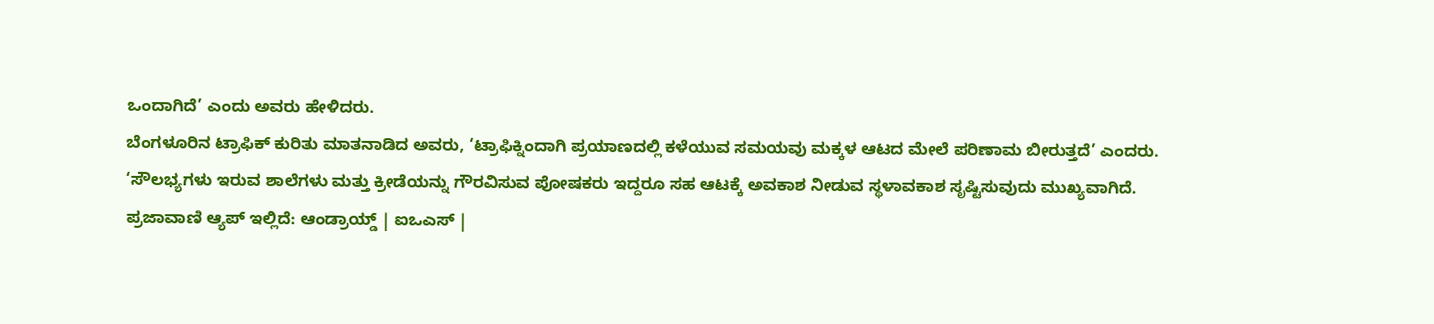ಒಂದಾಗಿದೆ’ ಎಂದು ಅವರು ಹೇಳಿದರು.
ಬೆಂಗಳೂರಿನ ಟ್ರಾಫಿಕ್ ಕುರಿತು ಮಾತನಾಡಿದ ಅವರು, ‘ಟ್ರಾಫಿಕ್ನಿಂದಾಗಿ ಪ್ರಯಾಣದಲ್ಲಿ ಕಳೆಯುವ ಸಮಯವು ಮಕ್ಕಳ ಆಟದ ಮೇಲೆ ಪರಿಣಾಮ ಬೀರುತ್ತದೆ’ ಎಂದರು.
‘ಸೌಲಭ್ಯಗಳು ಇರುವ ಶಾಲೆಗಳು ಮತ್ತು ಕ್ರೀಡೆಯನ್ನು ಗೌರವಿಸುವ ಪೋಷಕರು ಇದ್ದರೂ ಸಹ ಆಟಕ್ಕೆ ಅವಕಾಶ ನೀಡುವ ಸ್ಥಳಾವಕಾಶ ಸೃಷ್ಟಿಸುವುದು ಮುಖ್ಯವಾಗಿದೆ.
ಪ್ರಜಾವಾಣಿ ಆ್ಯಪ್ ಇಲ್ಲಿದೆ: ಆಂಡ್ರಾಯ್ಡ್ | ಐಒಎಸ್ |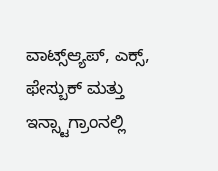ವಾಟ್ಸ್ಆ್ಯಪ್, ಎಕ್ಸ್, ಫೇಸ್ಬುಕ್ ಮತ್ತು ಇನ್ಸ್ಟಾಗ್ರಾಂನಲ್ಲಿ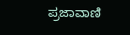ಪ್ರಜಾವಾಣಿ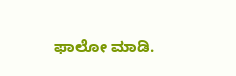ಫಾಲೋ ಮಾಡಿ.